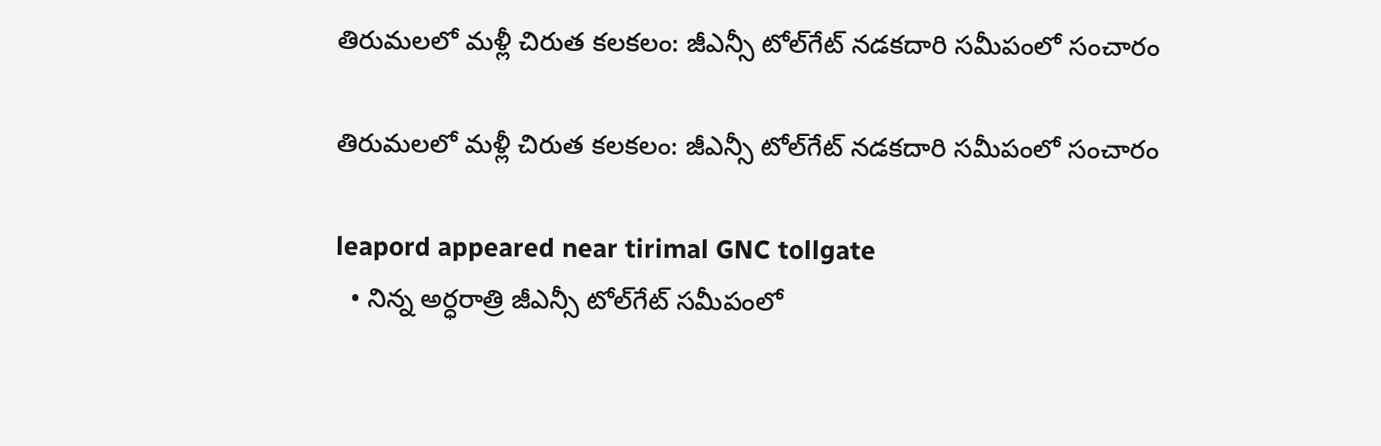తిరుమలలో మళ్లీ చిరుత కలకలం: జీఎన్సీ టోల్‌గేట్ నడకదారి సమీపంలో సంచారం

తిరుమలలో మళ్లీ చిరుత కలకలం: జీఎన్సీ టోల్‌గేట్ నడకదారి సమీపంలో సంచారం

leapord appeared near tirimal GNC tollgate
  • నిన్న అర్ధరాత్రి జీఎన్సీ టోల్‌గేట్‌ సమీపంలో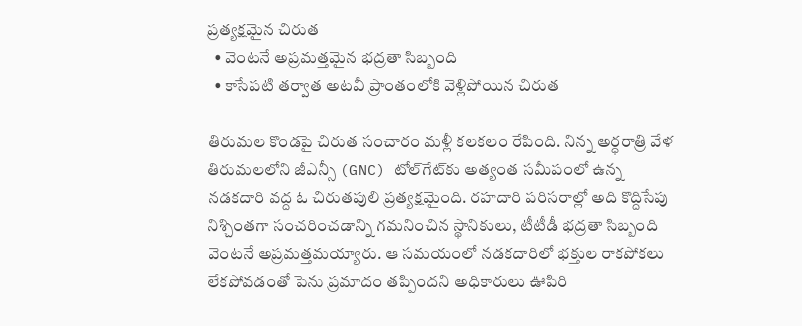ప్రత్యక్షమైన చిరుత
  • వెంటనే అప్రమత్తమైన భద్రతా సిబ్బంది
  • కాసేపటి తర్వాత అటవీ ప్రాంతంలోకి వెళ్లిపోయిన చిరుత

తిరుమల కొండపై చిరుత సంచారం మళ్లీ కలకలం రేపింది. నిన్న అర్ధరాత్రి వేళ తిరుమలలోని జీఎన్సీ (GNC) టోల్‌గేట్‌కు అత్యంత సమీపంలో ఉన్న నడకదారి వద్ద ఓ చిరుతపులి ప్రత్యక్షమైంది. రహదారి పరిసరాల్లో అది కొద్దిసేపు నిశ్చింతగా సంచరించడాన్ని గమనించిన స్థానికులు, టీటీడీ భద్రతా సిబ్బంది వెంటనే అప్రమత్తమయ్యారు. ఆ సమయంలో నడకదారిలో భక్తుల రాకపోకలు లేకపోవడంతో పెను ప్రమాదం తప్పిందని అధికారులు ఊపిరి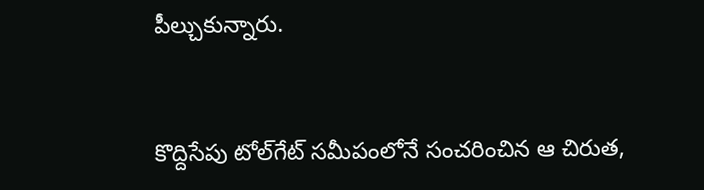పీల్చుకున్నారు.


కొద్దిసేపు టోల్‌గేట్ సమీపంలోనే సంచరించిన ఆ చిరుత,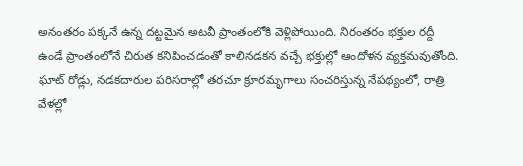అనంతరం పక్కనే ఉన్న దట్టమైన అటవీ ప్రాంతంలోకి వెళ్లిపోయింది. నిరంతరం భక్తుల రద్దీ ఉండే ప్రాంతంలోనే చిరుత కనిపించడంతో కాలినడకన వచ్చే భక్తుల్లో ఆందోళన వ్యక్తమవుతోంది. ఘాట్ రోడ్లు, నడకదారుల పరిసరాల్లో తరచూ క్రూరమృగాలు సంచరిస్తున్న నేపథ్యంలో, రాత్రి వేళల్లో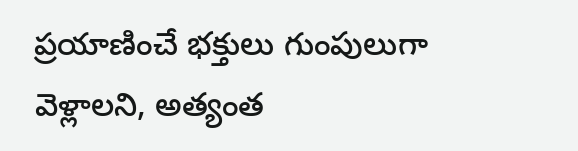ప్రయాణించే భక్తులు గుంపులుగా వెళ్లాలని, అత్యంత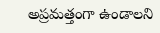అప్రమత్తంగా ఉండాలని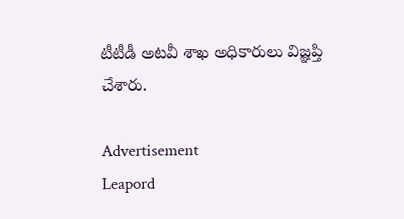టీటీడీ అటవీ శాఖ అధికారులు విజ్ఞప్తి చేశారు.

Advertisement
Leapord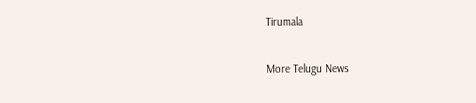Tirumala

More Telugu News